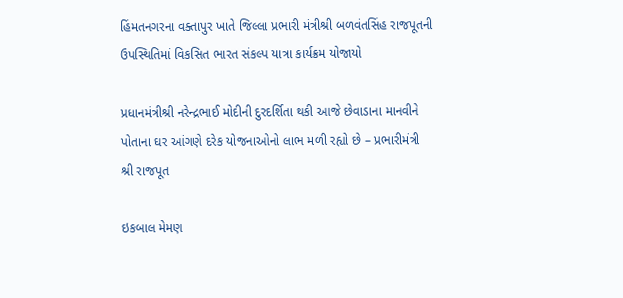હિંમતનગરના વક્તાપુર ખાતે જિલ્લા પ્રભારી મંત્રીશ્રી બળવંતસિંહ રાજપૂતની ઉપસ્થિતિમાં વિકસિત ભારત સંકલ્પ યાત્રા કાર્યક્રમ યોજાયો

પ્રધાનમંત્રીશ્રી નરેન્દ્રભાઈ મોદીની દુરદર્શિતા થકી આજે છેવાડાના માનવીને પોતાના ઘર આંગણે દરેક યોજનાઓનો લાભ મળી રહ્યો છે – પ્રભારીમંત્રી શ્રી રાજપૂત

ઇકબાલ મેમણ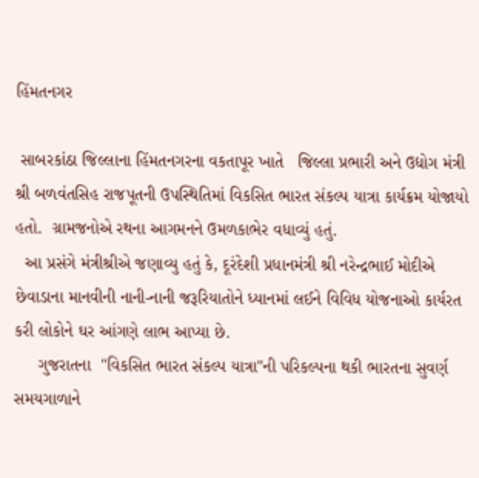હિંમતનગર

 સાબરકાંઠા જિલ્લાના હિંમતનગરના વકતાપૂર ખાતે   જિલ્લા પ્રભારી અને ઉદ્યોગ મંત્રી શ્રી બળવંતસિહ રાજપૂતની ઉપસ્થિતિમાં વિકસિત ભારત સંકલ્પ યાત્રા કાર્યક્રમ યોજાયો હતો.  ગ્રામજનોએ રથના આગમનને ઉમળકાભેર વધાવ્યું હતું.
  આ પ્રસંગે મંત્રીશ્રીએ જણાવ્યુ હતું કે, દૂરંદેશી પ્રધાનમંત્રી શ્રી નરેન્દ્રભાઈ મોદીએ છેવાડાના માનવીની નાની-નાની જરૂરિયાતોને ધ્યાનમાં લઈને વિવિધ યોજનાઓ કાર્યરત કરી લોકોને ઘર આંગણે લાભ આપ્યા છે.
     ગુજરાતના  "વિકસિત ભારત સંકલ્પ યાત્રા"ની પરિકલ્પના થકી ભારતના સુવર્ણ સમયગાળાને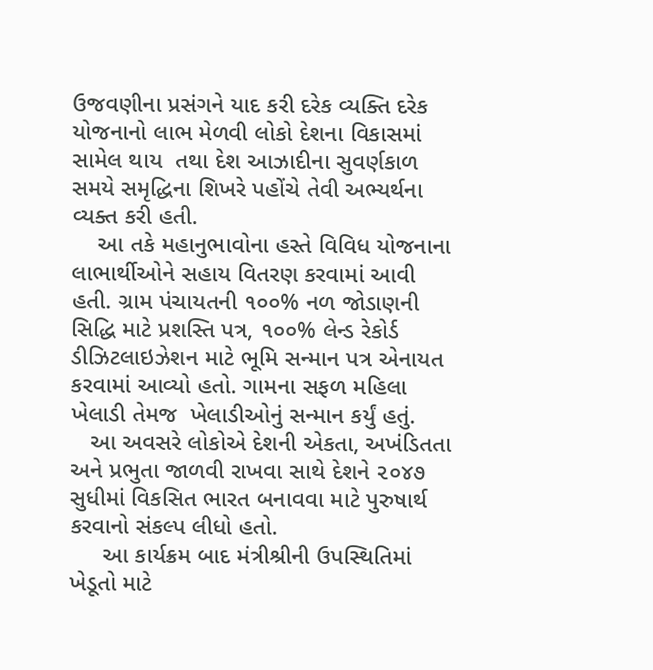ઉજવણીના પ્રસંગને યાદ કરી દરેક વ્યક્તિ દરેક યોજનાનો લાભ મેળવી લોકો દેશના વિકાસમાં સામેલ થાય  તથા દેશ આઝાદીના સુવર્ણકાળ સમયે સમૃદ્ધિના શિખરે પહોંચે તેવી અભ્યર્થના વ્યક્ત કરી હતી.
    આ તકે મહાનુભાવોના હસ્તે વિવિધ યોજનાના લાભાર્થીઓને સહાય વિતરણ કરવામાં આવી હતી. ગ્રામ પંચાયતની ૧૦૦% નળ જોડાણની સિદ્ધિ માટે પ્રશસ્તિ પત્ર, ૧૦૦% લેન્ડ રેકોર્ડ ડીઝિટલાઇઝેશન માટે ભૂમિ સન્માન પત્ર એનાયત કરવામાં આવ્યો હતો. ગામના સફળ મહિલા ખેલાડી તેમજ  ખેલાડીઓનું સન્માન કર્યું હતું.
   આ અવસરે લોકોએ દેશની એકતા, અખંડિતતા અને પ્રભુતા જાળવી રાખવા સાથે દેશને ૨૦૪૭ સુધીમાં વિકસિત ભારત બનાવવા માટે પુરુષાર્થ કરવાનો સંકલ્પ લીધો હતો.
     આ કાર્યક્રમ બાદ મંત્રીશ્રીની ઉપસ્થિતિમાં  ખેડૂતો માટે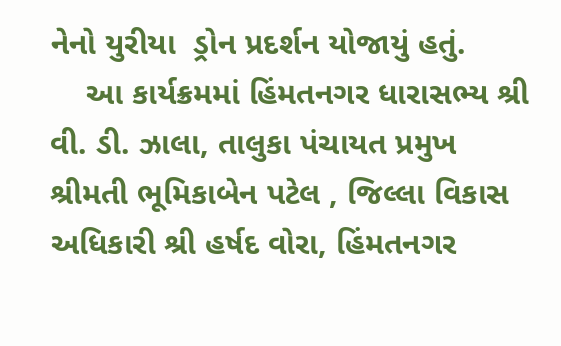નેનો યુરીયા  ડ્રોન પ્રદર્શન યોજાયું હતું.
    આ કાર્યક્રમમાં હિંમતનગર ધારાસભ્ય શ્રી વી. ડી. ઝાલા, તાલુકા પંચાયત પ્રમુખ શ્રીમતી ભૂમિકાબેન પટેલ , જિલ્લા વિકાસ અધિકારી શ્રી હર્ષદ વોરા, હિંમતનગર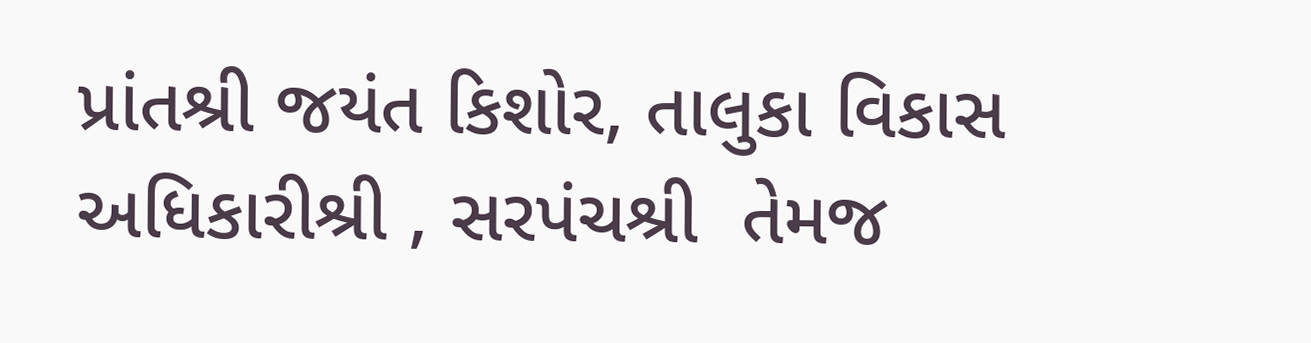પ્રાંતશ્રી જયંત કિશોર, તાલુકા વિકાસ અધિકારીશ્રી , સરપંચશ્રી  તેમજ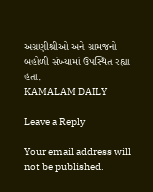અગ્રણીશ્રીઓ અને ગ્રામજનો બહોળી સંખ્યામાં ઉપસ્થિત રહ્યા હતા.
KAMALAM DAILY

Leave a Reply

Your email address will not be published.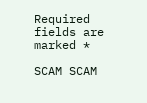Required fields are marked *

SCAM SCAM